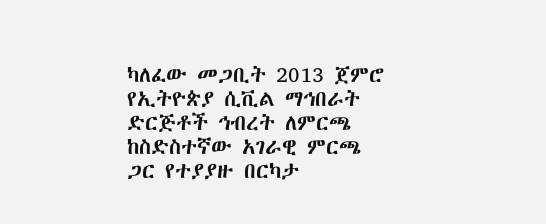ካለፈው መጋቢት 2013 ጀምሮ የኢትዮጵያ ሲቪል ማኅበራት ድርጅቶች ኅብረት ለምርጫ ከስድስተኛው አገራዊ ምርጫ ጋር የተያያዙ በርካታ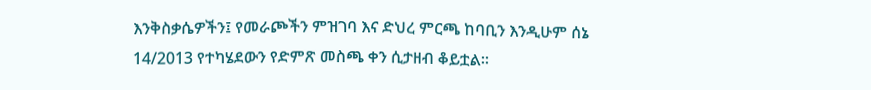እንቅስቃሴዎችን፤ የመራጮችን ምዝገባ እና ድህረ ምርጫ ከባቢን እንዲሁም ሰኔ 14/2013 የተካሄደውን የድምጽ መስጫ ቀን ሲታዘብ ቆይቷል፡፡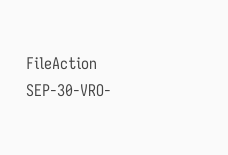FileAction
SEP-30-VRO-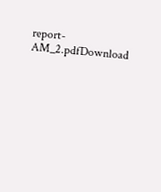report-AM_2.pdfDownload